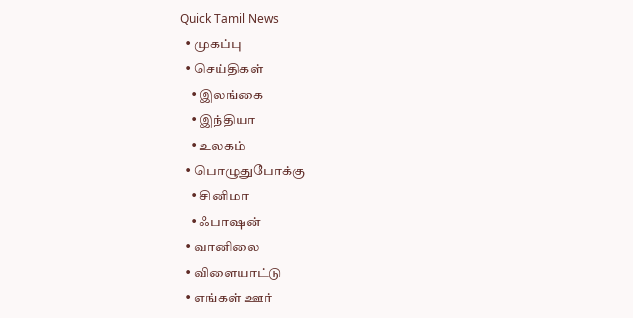Quick Tamil News
  • முகப்பு
  • செய்திகள்
    • இலங்கை
    • இந்தியா
    • உலகம்
  • பொழுதுபோக்கு
    • சினிமா
    • ஃபாஷன்
  • வானிலை
  • விளையாட்டு
  • எங்கள் ஊர்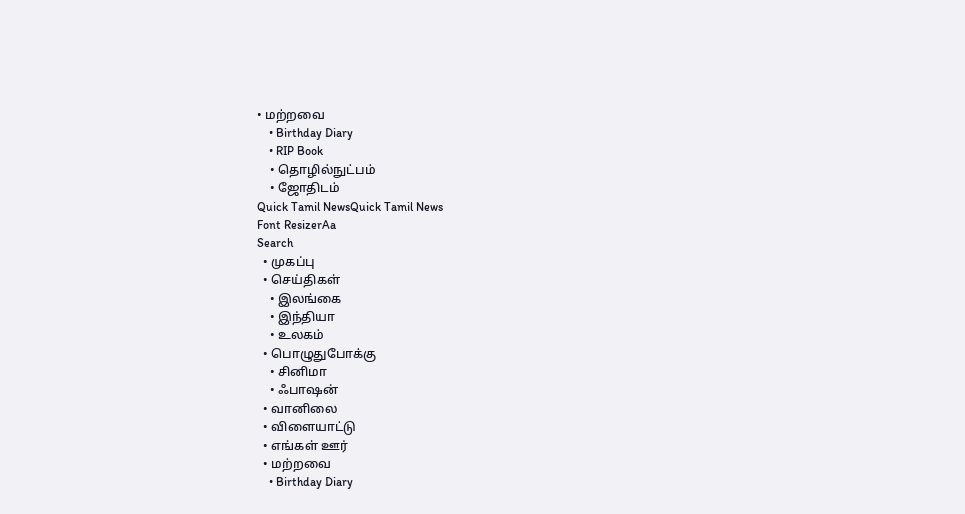• மற்றவை
    • Birthday Diary
    • RIP Book
    • தொழில்நுட்பம்
    • ஜோதிடம்
Quick Tamil NewsQuick Tamil News
Font ResizerAa
Search
  • முகப்பு
  • செய்திகள்
    • இலங்கை
    • இந்தியா
    • உலகம்
  • பொழுதுபோக்கு
    • சினிமா
    • ஃபாஷன்
  • வானிலை
  • விளையாட்டு
  • எங்கள் ஊர்
  • மற்றவை
    • Birthday Diary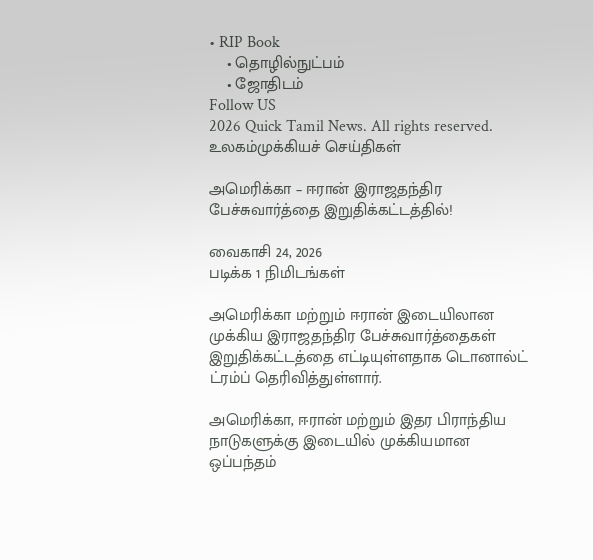• RIP Book
    • தொழில்நுட்பம்
    • ஜோதிடம்
Follow US
2026 Quick Tamil News. All rights reserved.
உலகம்முக்கியச் செய்திகள்

அமெரிக்கா – ஈரான் இராஜதந்திர பேச்சுவார்த்தை இறுதிக்கட்டத்தில்!

வைகாசி 24, 2026
படிக்க 1 நிமிடங்கள்

அமெரிக்கா மற்றும் ஈரான் இடையிலான முக்கிய இராஜதந்திர பேச்சுவார்த்தைகள் இறுதிக்கட்டத்தை எட்டியுள்ளதாக டொனால்ட் ட்ரம்ப் தெரிவித்துள்ளார்.

அமெரிக்கா, ஈரான் மற்றும் இதர பிராந்திய நாடுகளுக்கு இடையில் முக்கியமான ஒப்பந்தம்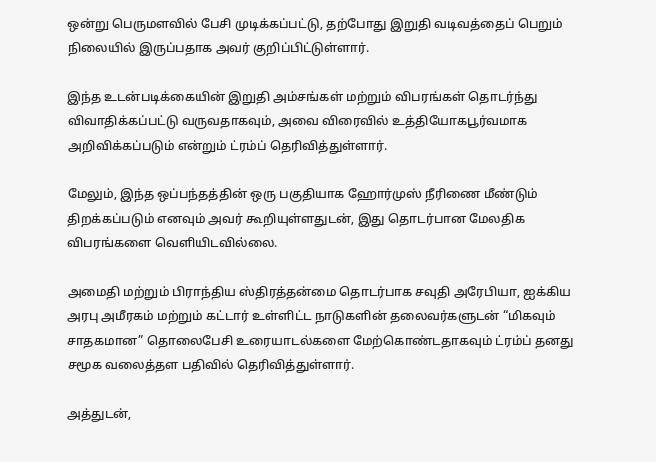ஒன்று பெருமளவில் பேசி முடிக்கப்பட்டு, தற்போது இறுதி வடிவத்தைப் பெறும் நிலையில் இருப்பதாக அவர் குறிப்பிட்டுள்ளார்.

இந்த உடன்படிக்கையின் இறுதி அம்சங்கள் மற்றும் விபரங்கள் தொடர்ந்து விவாதிக்கப்பட்டு வருவதாகவும், அவை விரைவில் உத்தியோகபூர்வமாக அறிவிக்கப்படும் என்றும் ட்ரம்ப் தெரிவித்துள்ளார்.

மேலும், இந்த ஒப்பந்தத்தின் ஒரு பகுதியாக ஹோர்முஸ் நீரிணை மீண்டும் திறக்கப்படும் எனவும் அவர் கூறியுள்ளதுடன், இது தொடர்பான மேலதிக விபரங்களை வெளியிடவில்லை.

அமைதி மற்றும் பிராந்திய ஸ்திரத்தன்மை தொடர்பாக சவுதி அரேபியா, ஐக்கிய அரபு அமீரகம் மற்றும் கட்டார் உள்ளிட்ட நாடுகளின் தலைவர்களுடன் “மிகவும் சாதகமான” தொலைபேசி உரையாடல்களை மேற்கொண்டதாகவும் ட்ரம்ப் தனது சமூக வலைத்தள பதிவில் தெரிவித்துள்ளார்.

அத்துடன்,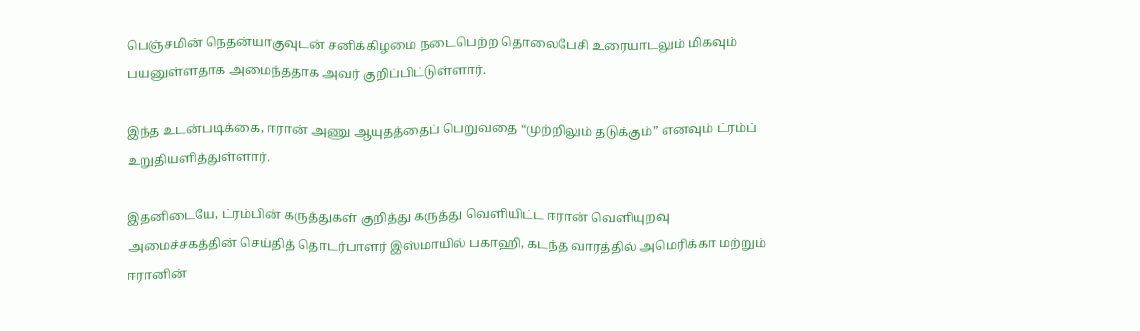பெஞ்சமின் நெதன்யாகுவுடன் சனிக்கிழமை நடைபெற்ற தொலைபேசி உரையாடலும் மிகவும் பயனுள்ளதாக அமைந்ததாக அவர் குறிப்பிட்டுள்ளார்.

இந்த உடன்படிக்கை, ஈரான் அணு ஆயுதத்தைப் பெறுவதை “முற்றிலும் தடுக்கும்” எனவும் ட்ரம்ப் உறுதியளித்துள்ளார்.

இதனிடையே, ட்ரம்பின் கருத்துகள் குறித்து கருத்து வெளியிட்ட ஈரான் வெளியுறவு அமைச்சகத்தின் செய்தித் தொடர்பாளர் இஸ்மாயில் பகாஹி, கடந்த வாரத்தில் அமெரிக்கா மற்றும் ஈரானின்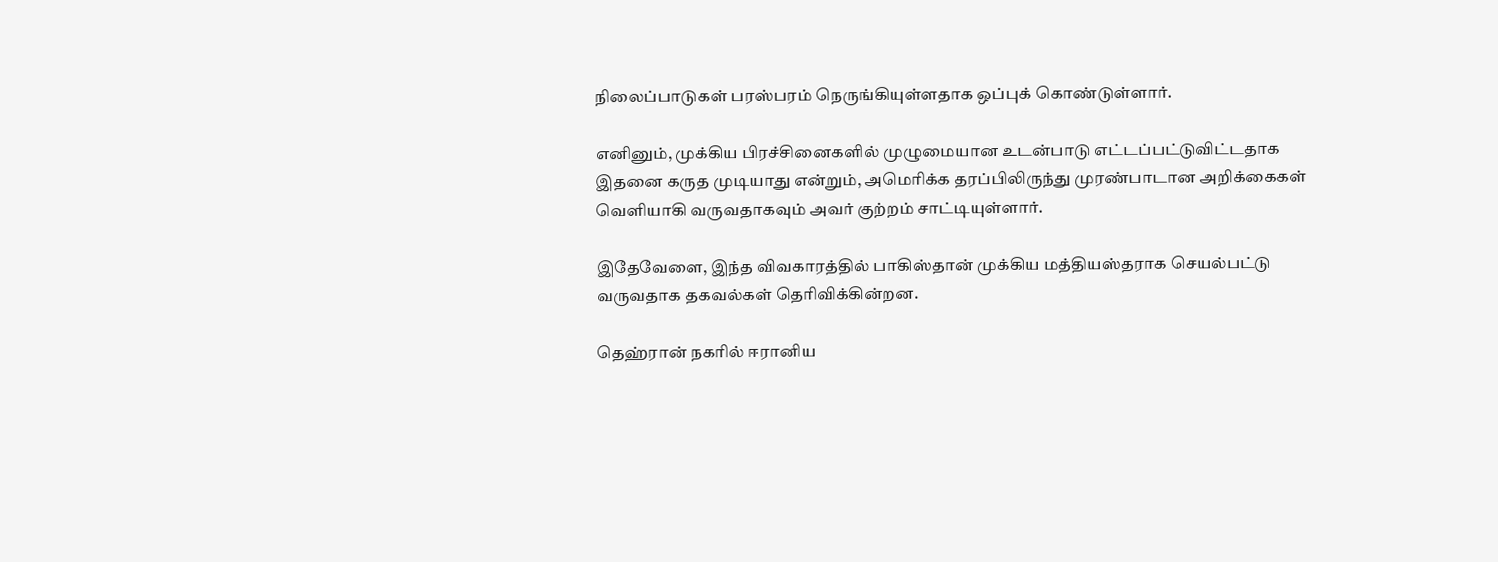நிலைப்பாடுகள் பரஸ்பரம் நெருங்கியுள்ளதாக ஒப்புக் கொண்டுள்ளார்.

எனினும், முக்கிய பிரச்சினைகளில் முழுமையான உடன்பாடு எட்டப்பட்டுவிட்டதாக இதனை கருத முடியாது என்றும், அமெரிக்க தரப்பிலிருந்து முரண்பாடான அறிக்கைகள் வெளியாகி வருவதாகவும் அவர் குற்றம் சாட்டியுள்ளார்.

இதேவேளை, இந்த விவகாரத்தில் பாகிஸ்தான் முக்கிய மத்தியஸ்தராக செயல்பட்டு வருவதாக தகவல்கள் தெரிவிக்கின்றன.

தெஹ்ரான் நகரில் ஈரானிய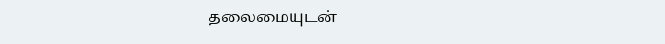தலைமையுடன்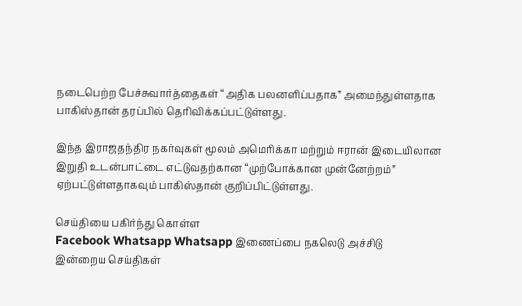நடைபெற்ற பேச்சுவார்த்தைகள் “அதிக பலனளிப்பதாக” அமைந்துள்ளதாக பாகிஸ்தான் தரப்பில் தெரிவிக்கப்பட்டுள்ளது.

இந்த இராஜதந்திர நகர்வுகள் மூலம் அமெரிக்கா மற்றும் ஈரான் இடையிலான இறுதி உடன்பாட்டை எட்டுவதற்கான “முற்போக்கான முன்னேற்றம்” ஏற்பட்டுள்ளதாகவும் பாகிஸ்தான் குறிப்பிட்டுள்ளது.

செய்தியை பகிர்ந்து கொள்ள
Facebook Whatsapp Whatsapp இணைப்பை நகலெடு அச்சிடு
இன்றைய செய்திகள்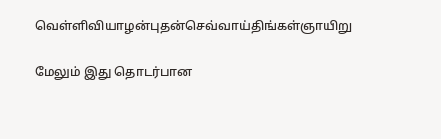வெள்ளிவியாழன்புதன்செவ்வாய்திங்கள்ஞாயிறு

மேலும் இது தொடர்பான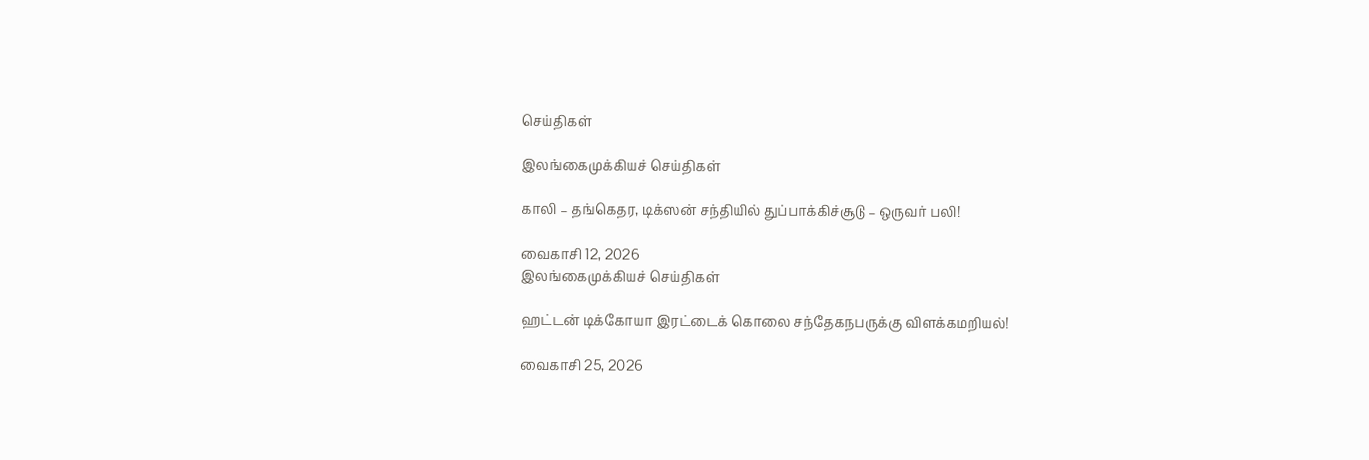செய்திகள்

இலங்கைமுக்கியச் செய்திகள்

காலி – தங்கெதர, டிக்ஸன் சந்தியில் துப்பாக்கிச்சூடு – ஒருவர் பலி!

வைகாசி 12, 2026
இலங்கைமுக்கியச் செய்திகள்

ஹட்டன் டிக்கோயா இரட்டைக் கொலை சந்தேகநபருக்கு விளக்கமறியல்!

வைகாசி 25, 2026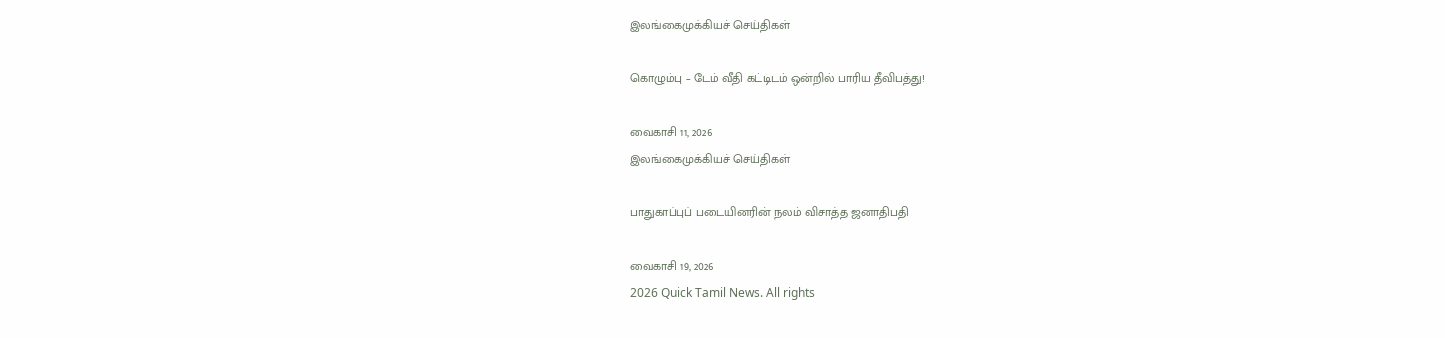இலங்கைமுக்கியச் செய்திகள்

கொழும்பு – டேம் வீதி கட்டிடம் ஒன்றில் பாரிய தீவிபத்து!

வைகாசி 11, 2026
இலங்கைமுக்கியச் செய்திகள்

பாதுகாப்புப் படையினரின் நலம் விசாத்த ஜனாதிபதி

வைகாசி 19, 2026
2026 Quick Tamil News. All rights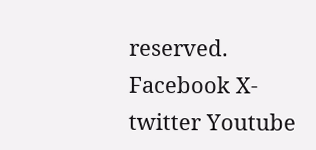reserved.
Facebook X-twitter Youtube